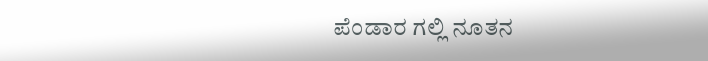ಪೆಂಡಾರ ಗಲ್ಲಿ ನೂತನ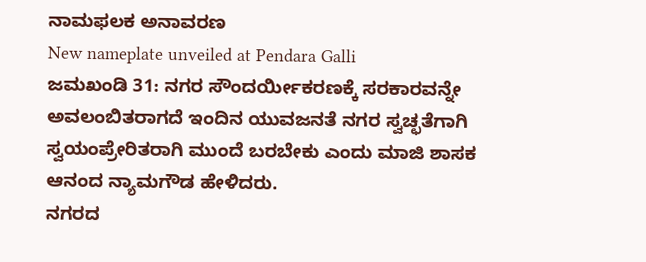ನಾಮಫಲಕ ಅನಾವರಣ
New nameplate unveiled at Pendara Galli
ಜಮಖಂಡಿ 31: ನಗರ ಸೌಂದರ್ಯೀಕರಣಕ್ಕೆ ಸರಕಾರವನ್ನೇ ಅವಲಂಬಿತರಾಗದೆ ಇಂದಿನ ಯುವಜನತೆ ನಗರ ಸ್ವಚ್ಛತೆಗಾಗಿ ಸ್ವಯಂಪ್ರೇರಿತರಾಗಿ ಮುಂದೆ ಬರಬೇಕು ಎಂದು ಮಾಜಿ ಶಾಸಕ ಆನಂದ ನ್ಯಾಮಗೌಡ ಹೇಳಿದರು.
ನಗರದ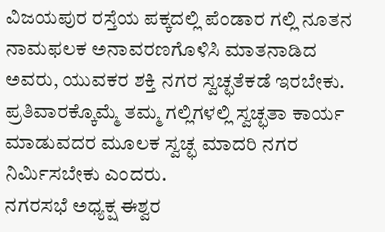ವಿಜಯಪುರ ರಸ್ತೆಯ ಪಕ್ಕದಲ್ಲಿ ಪೆಂಡಾರ ಗಲ್ಲಿ ನೂತನ ನಾಮಫಲಕ ಅನಾವರಣಗೊಳಿಸಿ ಮಾತನಾಡಿದ ಅವರು, ಯುವಕರ ಶಕ್ತಿ ನಗರ ಸ್ವಚ್ಛತೆಕಡೆ ಇರಬೇಕು. ಪ್ರತಿವಾರಕ್ಕೊಮ್ಮೆ ತಮ್ಮ ಗಲ್ಲಿಗಳಲ್ಲಿ ಸ್ವಚ್ಛತಾ ಕಾರ್ಯ ಮಾಡುವದರ ಮೂಲಕ ಸ್ವಚ್ಛ ಮಾದರಿ ನಗರ ನಿರ್ಮಿಸಬೇಕು ಎಂದರು.
ನಗರಸಭೆ ಅಧ್ಯಕ್ಷ ಈಶ್ವರ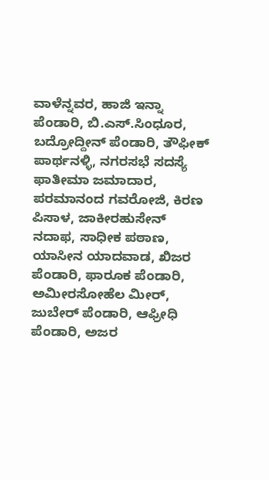ವಾಳೆನ್ನವರ, ಹಾಜಿ ಇನ್ನಾ ಪೆಂಡಾರಿ, ಬಿ.ಎಸ್.ಸಿಂಧೂರ, ಬದ್ರೋದ್ದೀನ್ ಪೆಂಡಾರಿ, ತೌಫೀಕ್ ಪಾರ್ಥನಳ್ಳಿ, ನಗರಸಭೆ ಸದಸ್ಯೆ ಫಾತೀಮಾ ಜಮಾದಾರ, ಪರಮಾನಂದ ಗವರೋಜಿ, ಕಿರಣ ಪಿಸಾಳ, ಜಾಕೀರಹುಸೇನ್ ನದಾಫ, ಸಾಧೀಕ ಪಠಾಣ, ಯಾಸೀನ ಯಾದವಾಡ, ಖಿಜರ ಪೆಂಡಾರಿ, ಫಾರೂಕ ಪೆಂಡಾರಿ, ಅಮೀರಸೋಹೆಲ ಮೀರ್, ಜುಬೇರ್ ಪೆಂಡಾರಿ, ಆಫ್ರೀಧಿ ಪೆಂಡಾರಿ, ಅಜರ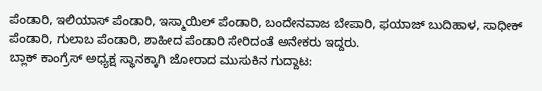ಪೆಂಡಾರಿ, ಇಲಿಯಾಸ್ ಪೆಂಡಾರಿ, ಇಸ್ಮಾಯಿಲ್ ಪೆಂಡಾರಿ, ಬಂದೇನವಾಜ ಬೇಪಾರಿ, ಫಯಾಜ್ ಬುದಿಹಾಳ, ಸಾಧೀಕ್ ಪೆಂಡಾರಿ, ಗುಲಾಬ ಪೆಂಡಾರಿ, ಶಾಹೀದ ಪೆಂಡಾರಿ ಸೇರಿದಂತೆ ಅನೇಕರು ಇದ್ದರು.
ಬ್ಲಾಕ್ ಕಾಂಗ್ರೆಸ್ ಅಧ್ಯಕ್ಷ ಸ್ಥಾನಕ್ಕಾಗಿ ಜೋರಾದ ಮುಸುಕಿನ ಗುದ್ದಾಟ: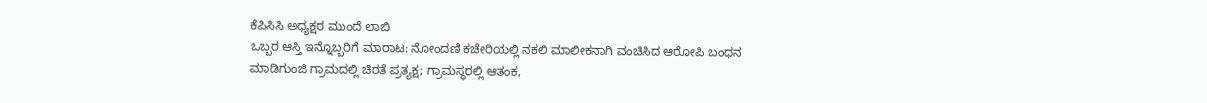ಕೆಪಿಸಿಸಿ ಅಧ್ಯಕ್ಷರ ಮುಂದೆ ಲಾಬಿ
ಒಬ್ಬರ ಆಸ್ತಿ ಇನ್ನೊಬ್ಬರಿಗೆ ಮಾರಾಟ: ನೋಂದಣಿ ಕಚೇರಿಯಲ್ಲಿ ನಕಲಿ ಮಾಲೀಕನಾಗಿ ವಂಚಿಸಿದ ಆರೋಪಿ ಬಂಧನ
ಮಾಡಿಗುಂಜಿ ಗ್ರಾಮದಲ್ಲಿ ಚಿರತೆ ಪ್ರತ್ಯಕ್ಷ; ಗ್ರಾಮಸ್ಥರಲ್ಲಿ ಆತಂಕ,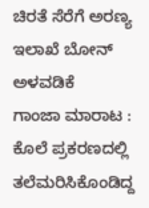ಚಿರತೆ ಸೆರೆಗೆ ಅರಣ್ಯ ಇಲಾಖೆ ಬೋನ್ ಅಳವಡಿಕೆ
ಗಾಂಜಾ ಮಾರಾಟ : ಕೊಲೆ ಪ್ರಕರಣದಲ್ಲಿ ತಲೆಮರಿಸಿಕೊಂಡಿದ್ದ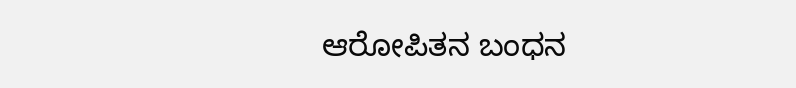ಆರೋಪಿತನ ಬಂಧನ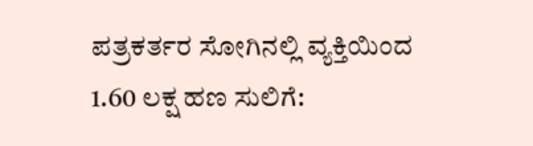ಪತ್ರಕರ್ತರ ಸೋಗಿನಲ್ಲಿ ವ್ಯಕ್ತಿಯಿಂದ 1.60 ಲಕ್ಷ ಹಣ ಸುಲಿಗೆ: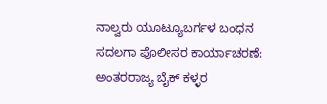ನಾಲ್ವರು ಯೂಟ್ಯೂಬರ್ಗಳ ಬಂಧನ
ಸದಲಗಾ ಪೊಲೀಸರ ಕಾರ್ಯಾಚರಣೆ: ಅಂತರರಾಜ್ಯ ಬೈಕ್ ಕಳ್ಳರ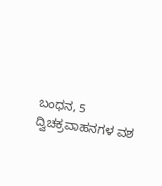ಬಂಧನ, 5 ದ್ವಿಚಕ್ರವಾಹನಗಳ ವಶ